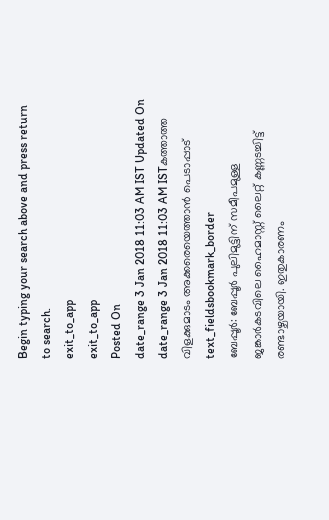Begin typing your search above and press return to search.
exit_to_app
exit_to_app
Posted On
date_range 3 Jan 2018 11:03 AM IST Updated On
date_range 3 Jan 2018 11:03 AM ISTകത്താത്ത വിളക്കുമാടം അക്കരെയെത്താൻ പെടാപ്പാട്
text_fieldsbookmark_border
ബേപ്പൂർ: ബേപ്പൂർ പുലിമുട്ടിന് സമീപമുള്ള ജങ്കാർകടവിലെ ഹൈമാസ്റ്റ് ലൈറ്റ് കണ്ണടച്ചിട്ട് രണ്ടാഴ്ചയായി. ഇതുകാരണം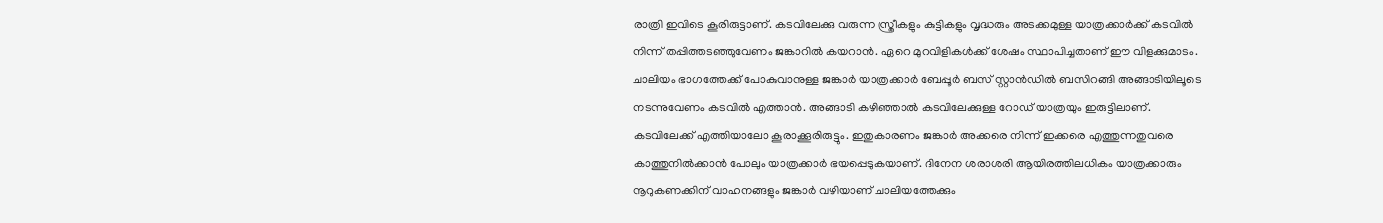രാത്രി ഇവിടെ കൂരിരുട്ടാണ്. കടവിലേക്കു വരുന്ന സ്ത്രീകളും കുട്ടികളും വൃദ്ധരും അടക്കമുള്ള യാത്രക്കാർക്ക് കടവിൽ നിന്ന് തപ്പിത്തടഞ്ഞുവേണം ജങ്കാറിൽ കയറാൻ. ഏറെ മുറവിളികൾക്ക് ശേഷം സ്ഥാപിച്ചതാണ് ഈ വിളക്കുമാടം. ചാലിയം ഭാഗത്തേക്ക് പോകുവാനുള്ള ജങ്കാർ യാത്രക്കാർ ബേപ്പൂർ ബസ് സ്റ്റാൻഡിൽ ബസിറങ്ങി അങ്ങാടിയിലൂടെ നടന്നുവേണം കടവിൽ എത്താൻ. അങ്ങാടി കഴിഞ്ഞാൽ കടവിലേക്കുള്ള റോഡ് യാത്രയും ഇരുട്ടിലാണ്. കടവിലേക്ക് എത്തിയാലോ കൂരാക്കൂരിരുട്ടും. ഇതുകാരണം ജങ്കാർ അക്കരെ നിന്ന് ഇക്കരെ എത്തുന്നതുവരെ കാത്തുനിൽക്കാൻ പോലും യാത്രക്കാർ ഭയപ്പെടുകയാണ്. ദിനേന ശരാശരി ആയിരത്തിലധികം യാത്രക്കാരും നൂറുകണക്കിന് വാഹനങ്ങളും ജങ്കാർ വഴിയാണ് ചാലിയത്തേക്കും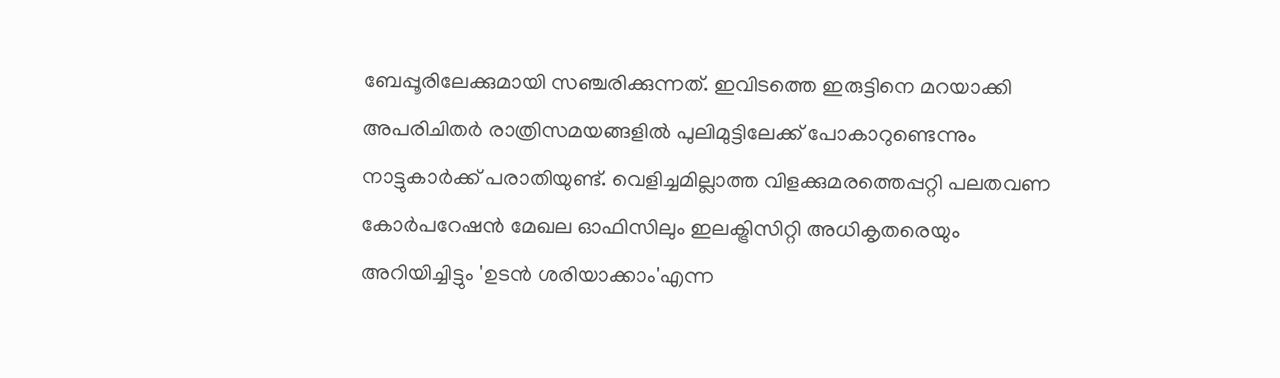ബേപ്പൂരിലേക്കുമായി സഞ്ചരിക്കുന്നത്. ഇവിടത്തെ ഇരുട്ടിനെ മറയാക്കി അപരിചിതർ രാത്രിസമയങ്ങളിൽ പുലിമുട്ടിലേക്ക് പോകാറുണ്ടെന്നും നാട്ടുകാർക്ക് പരാതിയുണ്ട്. വെളിച്ചമില്ലാത്ത വിളക്കുമരത്തെപ്പറ്റി പലതവണ കോർപറേഷൻ മേഖല ഓഫിസിലും ഇലക്ട്രിസിറ്റി അധികൃതരെയും അറിയിച്ചിട്ടും 'ഉടൻ ശരിയാക്കാം'എന്ന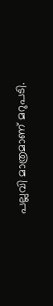പല്ലവി മാത്രമാണ് മറുപടി.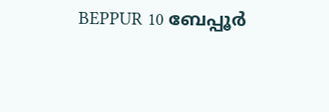BEPPUR 10 ബേപ്പൂർ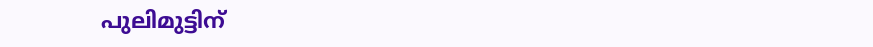പുലിമുട്ടിന്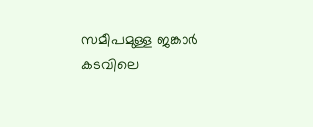സമീപമുള്ള ജങ്കാർ കടവിലെ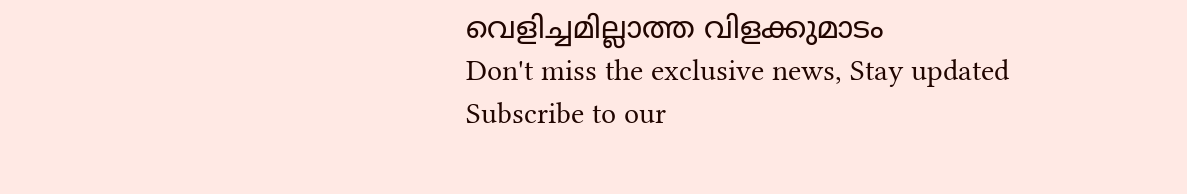വെളിച്ചമില്ലാത്ത വിളക്കുമാടം
Don't miss the exclusive news, Stay updated
Subscribe to our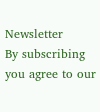Newsletter
By subscribing you agree to our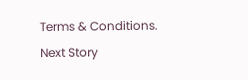Terms & Conditions.
Next Story